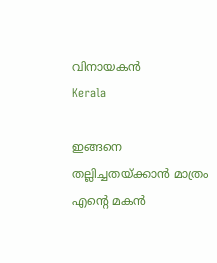വിനായകന്‍
Kerala

ഇങ്ങനെ തല്ലിച്ചതയ്ക്കാന്‍ മാത്രം എന്റെ മകന്‍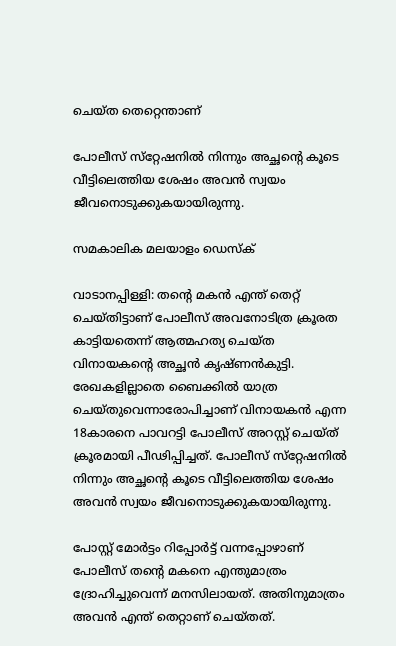ചെയ്ത തെറ്റെന്താണ്

പോലീസ് സ്‌റ്റേഷനില്‍ നിന്നും അച്ഛന്റെ കൂടെ വീട്ടിലെത്തിയ ശേഷം അവന്‍ സ്വയം ജീവനൊടുക്കുകയായിരുന്നു.

സമകാലിക മലയാളം ഡെസ്ക്

വാടാനപ്പിള്ളി: തന്റെ മകന്‍ എന്ത് തെറ്റ് ചെയ്തിട്ടാണ് പോലീസ് അവനോടിത്ര ക്രൂരത കാട്ടിയതെന്ന് ആത്മഹത്യ ചെയ്ത വിനായകന്റെ അച്ഛന്‍ കൃഷ്ണന്‍കുട്ടി. രേഖകളില്ലാതെ ബൈക്കില്‍ യാത്ര ചെയ്തുവെന്നാരോപിച്ചാണ് വിനായകന്‍ എന്ന 18കാരനെ പാവറട്ടി പോലീസ് അറസ്റ്റ് ചെയ്ത് ക്രൂരമായി പീഢിപ്പിച്ചത്. പോലീസ് സ്‌റ്റേഷനില്‍ നിന്നും അച്ഛന്റെ കൂടെ വീട്ടിലെത്തിയ ശേഷം അവന്‍ സ്വയം ജീവനൊടുക്കുകയായിരുന്നു.

പോസ്റ്റ് മോര്‍ട്ടം റിപ്പോര്‍ട്ട് വന്നപ്പോഴാണ് പോലീസ് തന്റെ മകനെ എന്തുമാത്രം ദ്രോഹിച്ചുവെന്ന് മനസിലായത്. അതിനുമാത്രം അവന്‍ എന്ത് തെറ്റാണ് ചെയ്തത്.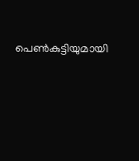പെണ്‍കുട്ടിയുമായി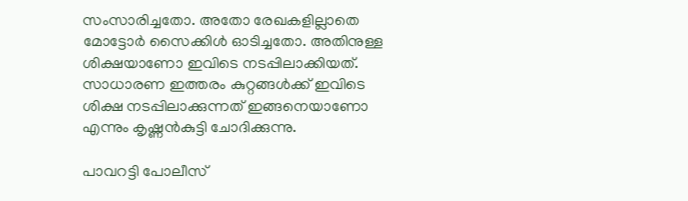സംസാരിച്ചതോ. അതോ രേഖകളില്ലാതെ മോട്ടോര്‍ സൈക്കിള്‍ ഓടിച്ചതോ. അതിനുള്ള ശിക്ഷയാണോ ഇവിടെ നടപ്പിലാക്കിയത്. സാധാരണ ഇത്തരം കുറ്റങ്ങള്‍ക്ക് ഇവിടെ ശിക്ഷ നടപ്പിലാക്കുന്നത് ഇങ്ങനെയാണോ എന്നും കൃഷ്ണന്‍കുട്ടി ചോദിക്കുന്നു.

പാവറട്ടി പോലീസ്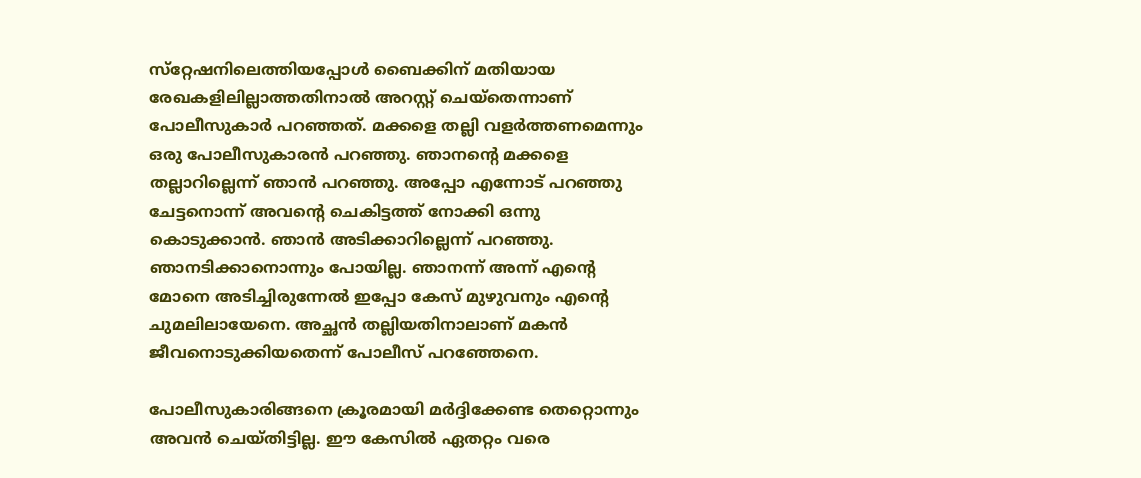സ്‌റ്റേഷനിലെത്തിയപ്പോള്‍ ബൈക്കിന് മതിയായ രേഖകളിലില്ലാത്തതിനാല്‍ അറസ്റ്റ് ചെയ്‌തെന്നാണ് പോലീസുകാര്‍ പറഞ്ഞത്. മക്കളെ തല്ലി വളര്‍ത്തണമെന്നും ഒരു പോലീസുകാരന്‍ പറഞ്ഞു. ഞാനന്റെ മക്കളെ തല്ലാറില്ലെന്ന് ഞാന്‍ പറഞ്ഞു. അപ്പോ എന്നോട് പറഞ്ഞു ചേട്ടനൊന്ന് അവന്റെ ചെകിട്ടത്ത് നോക്കി ഒന്നു കൊടുക്കാന്‍. ഞാന്‍ അടിക്കാറില്ലെന്ന് പറഞ്ഞു. ഞാനടിക്കാനൊന്നും പോയില്ല. ഞാനന്ന് അന്ന് എന്റെ മോനെ അടിച്ചിരുന്നേല്‍ ഇപ്പോ കേസ് മുഴുവനും എന്റെ ചുമലിലായേനെ. അച്ഛന്‍ തല്ലിയതിനാലാണ് മകന്‍ ജീവനൊടുക്കിയതെന്ന് പോലീസ് പറഞ്ഞേനെ.

പോലീസുകാരിങ്ങനെ ക്രൂരമായി മര്‍ദ്ദിക്കേണ്ട തെറ്റൊന്നും അവന്‍ ചെയ്തിട്ടില്ല. ഈ കേസില്‍ ഏതറ്റം വരെ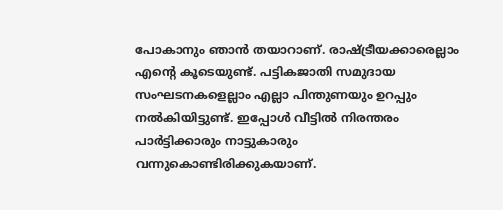പോകാനും ഞാന്‍ തയാറാണ്. രാഷ്ട്രീയക്കാരെല്ലാം എന്റെ കൂടെയുണ്ട്. പട്ടികജാതി സമുദായ സംഘടനകളെല്ലാം എല്ലാ പിന്തുണയും ഉറപ്പും നല്‍കിയിട്ടുണ്ട്. ഇപ്പോള്‍ വീട്ടില്‍ നിരന്തരം പാര്‍ട്ടിക്കാരും നാട്ടുകാരും വന്നുകൊണ്ടിരിക്കുകയാണ്.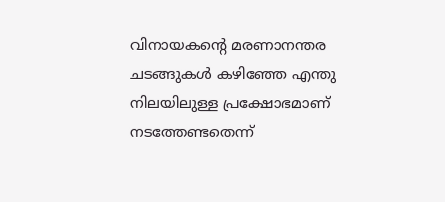വിനായകന്റെ മരണാനന്തര ചടങ്ങുകള്‍ കഴിഞ്ഞേ എന്തു നിലയിലുള്ള പ്രക്ഷോഭമാണ് നടത്തേണ്ടതെന്ന്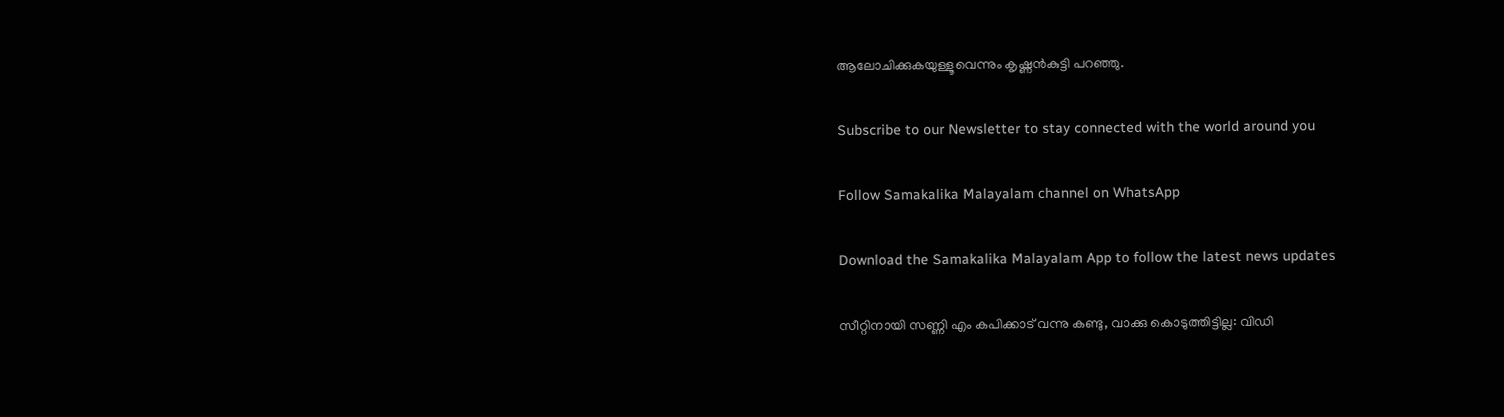ആലോചിക്കുകയുള്ളൂവെന്നും കൃഷ്ണന്‍കുട്ടി പറഞ്ഞു.

Subscribe to our Newsletter to stay connected with the world around you

Follow Samakalika Malayalam channel on WhatsApp

Download the Samakalika Malayalam App to follow the latest news updates

സീറ്റിനായി സണ്ണി എം കപിക്കാട് വന്നു കണ്ടു, വാക്കു കൊടുത്തിട്ടില്ല: വിഡി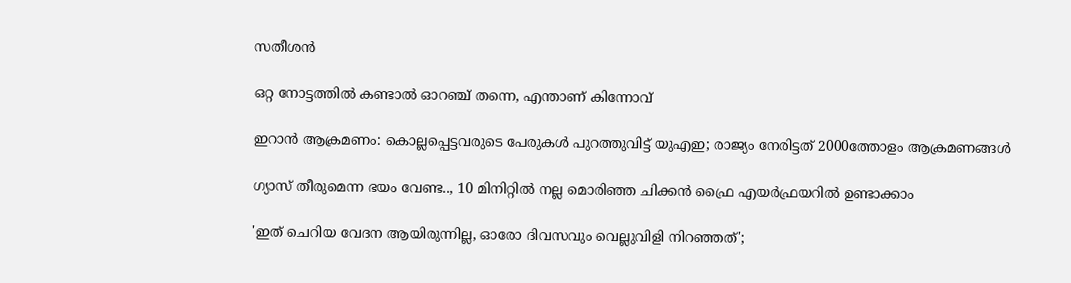സതീശന്‍

ഒറ്റ നോട്ടത്തിൽ കണ്ടാൽ ഓറഞ്ച് തന്നെ, എന്താണ് കിന്നോവ്

ഇറാന്‍ ആക്രമണം: കൊല്ലപ്പെട്ടവരുടെ പേരുകള്‍ പുറത്തുവിട്ട് യുഎഇ; രാജ്യം നേരിട്ടത് 2000ത്തോളം ആക്രമണങ്ങള്‍

ഗ്യാസ് തീരുമെന്ന ഭയം വേണ്ട.., 10 മിനിറ്റിൽ നല്ല മൊരിഞ്ഞ ചിക്കൻ ഫ്രൈ എയർഫ്രയറിൽ ഉണ്ടാക്കാം

'ഇത് ചെറിയ വേദന ആയിരുന്നില്ല, ഓരോ ദിവസവും വെല്ലുവിളി നിറഞ്ഞത്';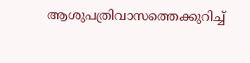ആശുപത്രിവാസത്തെക്കുറിച്ച്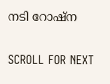നടി റോഷ്ന

SCROLL FOR NEXT